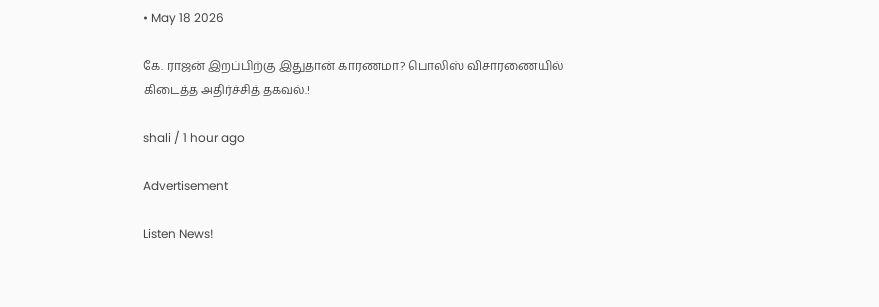• May 18 2026

கே. ராஜன் இறப்பிற்கு இதுதான் காரணமா? பொலிஸ் விசாரணையில் கிடைத்த அதிர்ச்சித் தகவல்.!

shali / 1 hour ago

Advertisement

Listen News!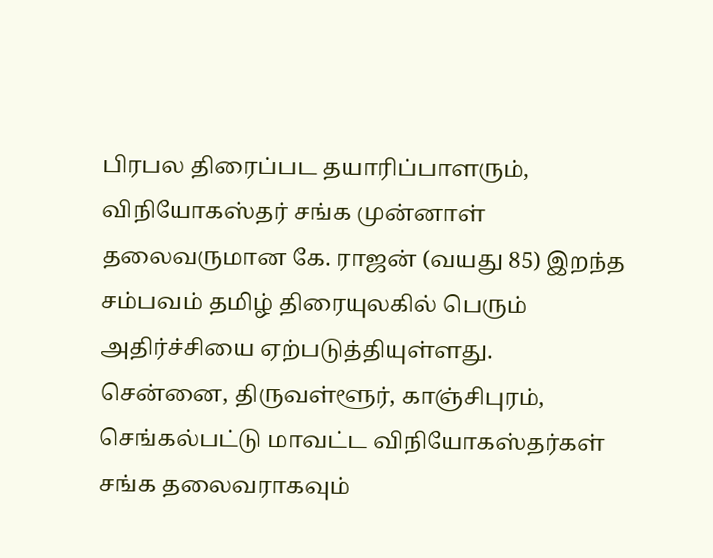பிரபல திரைப்பட தயாரிப்பாளரும், விநியோகஸ்தர் சங்க முன்னாள் தலைவருமான கே. ராஜன் (வயது 85) இறந்த சம்பவம் தமிழ் திரையுலகில் பெரும் அதிர்ச்சியை ஏற்படுத்தியுள்ளது. சென்னை, திருவள்ளூர், காஞ்சிபுரம், செங்கல்பட்டு மாவட்ட விநியோகஸ்தர்கள் சங்க தலைவராகவும்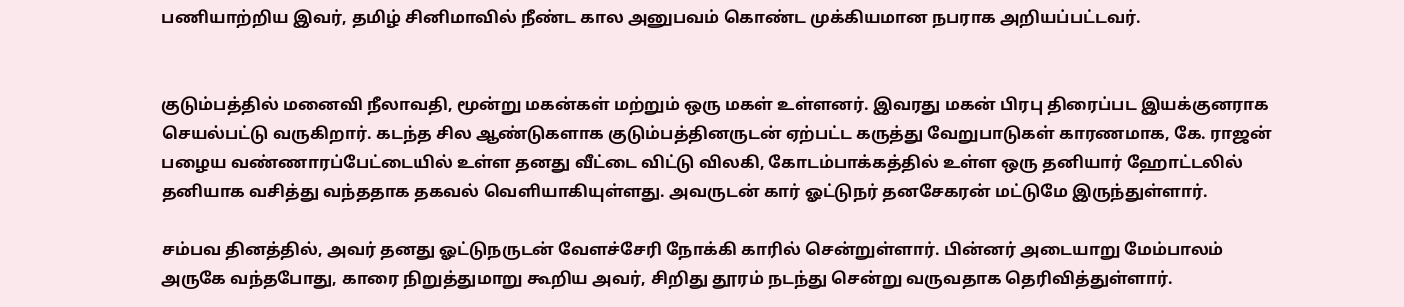பணியாற்றிய இவர், தமிழ் சினிமாவில் நீண்ட கால அனுபவம் கொண்ட முக்கியமான நபராக அறியப்பட்டவர்.


குடும்பத்தில் மனைவி நீலாவதி, மூன்று மகன்கள் மற்றும் ஒரு மகள் உள்ளனர். இவரது மகன் பிரபு திரைப்பட இயக்குனராக செயல்பட்டு வருகிறார். கடந்த சில ஆண்டுகளாக குடும்பத்தினருடன் ஏற்பட்ட கருத்து வேறுபாடுகள் காரணமாக, கே. ராஜன் பழைய வண்ணாரப்பேட்டையில் உள்ள தனது வீட்டை விட்டு விலகி, கோடம்பாக்கத்தில் உள்ள ஒரு தனியார் ஹோட்டலில் தனியாக வசித்து வந்ததாக தகவல் வெளியாகியுள்ளது. அவருடன் கார் ஓட்டுநர் தனசேகரன் மட்டுமே இருந்துள்ளார்.

சம்பவ தினத்தில், அவர் தனது ஓட்டுநருடன் வேளச்சேரி நோக்கி காரில் சென்றுள்ளார். பின்னர் அடையாறு மேம்பாலம் அருகே வந்தபோது, காரை நிறுத்துமாறு கூறிய அவர், சிறிது தூரம் நடந்து சென்று வருவதாக தெரிவித்துள்ளார்.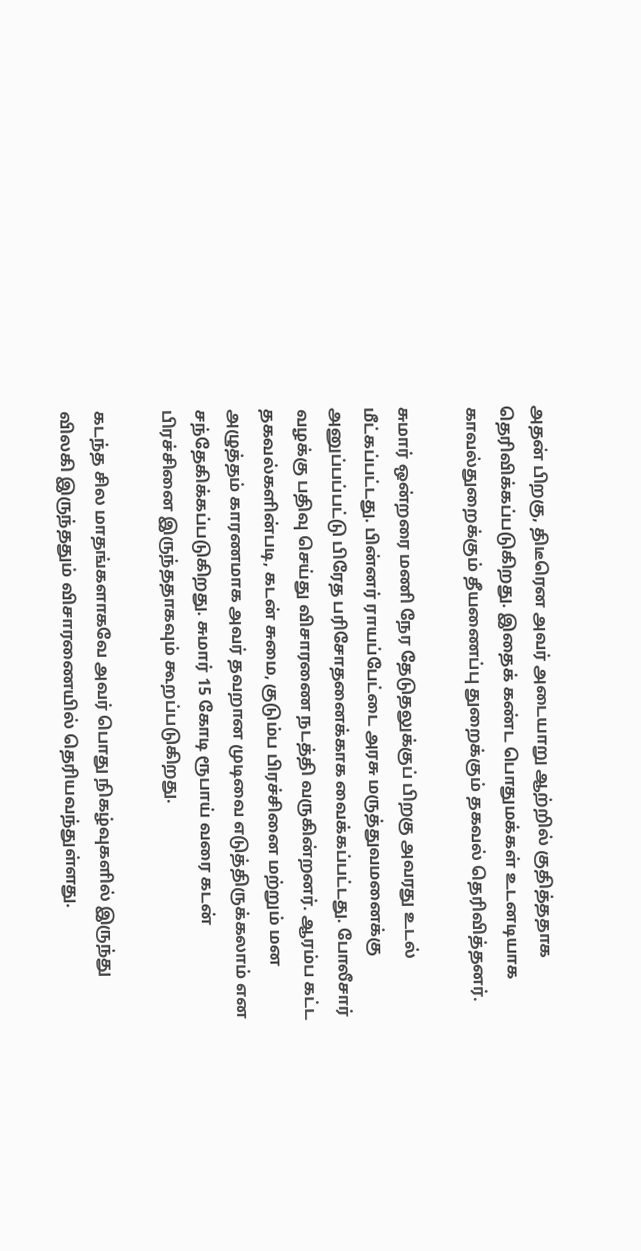அதன் பிறகு, திடீரென அவர் அடையாறு ஆற்றில் குதித்ததாக தெரிவிக்கப்படுகிறது. இதைக் கண்ட பொதுமக்கள் உடனடியாக காவல்துறைக்கும் தீயணைப்பு துறைக்கும் தகவல் தெரிவித்தனர்.

சுமார் ஒன்றரை மணி நேர தேடுதலுக்குப் பிறகு அவரது உடல் மீட்கப்பட்டது. பின்னர் ராயப்பேட்டை அரசு மருத்துவமனைக்கு அனுப்பப்பட்டு பிரேத பரிசோதனைக்காக வைக்கப்பட்டது. போலீசார் வழக்கு பதிவு செய்து விசாரணை நடத்தி வருகின்றனர். ஆரம்ப கட்ட தகவல்களின்படி, கடன் சுமை, குடும்ப பிரச்சினை மற்றும் மன அழுத்தம் காரணமாக அவர் தவறான முடிவை எடுத்திருக்கலாம் என சந்தேகிக்கப்படுகிறது. சுமார் 15 கோடி ரூபாய் வரை கடன் பிரச்சினை இருந்ததாகவும் கூறப்படுகிறது.

கடந்த சில மாதங்களாகவே அவர் பொது நிகழ்வுகளில் இருந்து விலகி இருந்ததும் விசாரணையில் தெரியவந்துள்ளது.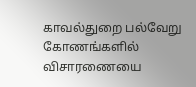காவல்துறை பல்வேறு கோணங்களில் விசாரணையை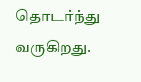தொடர்ந்து வருகிறது.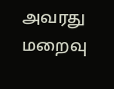அவரது மறைவு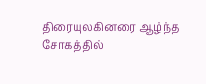திரையுலகினரை ஆழ்ந்த சோகத்தில்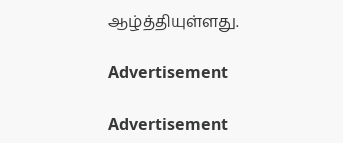ஆழ்த்தியுள்ளது.

Advertisement

Advertisement